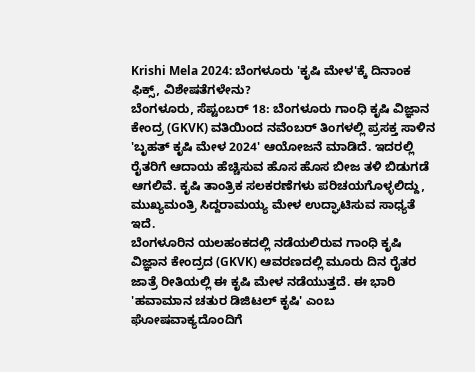Krishi Mela 2024: ಬೆಂಗಳೂರು 'ಕೃಷಿ ಮೇಳ'ಕ್ಕೆ ದಿನಾಂಕ ಫಿಕ್ಸ್, ವಿಶೇಷತೆಗಳೇನು?
ಬೆಂಗಳೂರು, ಸೆಪ್ಟಂಬರ್ 18: ಬೆಂಗಳೂರು ಗಾಂಧಿ ಕೃಷಿ ವಿಜ್ಞಾನ ಕೇಂದ್ರ (GKVK) ವತಿಯಿಂದ ನವೆಂಬರ್ ತಿಂಗಳಲ್ಲಿ ಪ್ರಸಕ್ತ ಸಾಳಿನ 'ಬೃಹತ್ ಕೃಷಿ ಮೇಳ 2024' ಆಯೋಜನೆ ಮಾಡಿದೆ. ಇದರಲ್ಲಿ ರೈತರಿಗೆ ಆದಾಯ ಹೆಚ್ಚಿಸುವ ಹೊಸ ಹೊಸ ಬೀಜ ತಳಿ ಬಿಡುಗಡೆ ಆಗಲಿವೆ. ಕೃಷಿ ತಾಂತ್ರಿಕ ಸಲಕರಣೆಗಳು ಪರಿಚಯಗೊಳ್ಳಲಿದ್ದು, ಮುಖ್ಯಮಂತ್ರಿ ಸಿದ್ದರಾಮಯ್ಯ ಮೇಳ ಉದ್ಘಾಟಿಸುವ ಸಾಧ್ಯತೆ ಇದೆ.
ಬೆಂಗಳೂರಿನ ಯಲಹಂಕದಲ್ಲಿ ನಡೆಯಲಿರುವ ಗಾಂಧಿ ಕೃಷಿ ವಿಜ್ಞಾನ ಕೇಂದ್ರದ (GKVK) ಆವರಣದಲ್ಲಿ ಮೂರು ದಿನ ರೈತರ ಜಾತ್ರೆ ರೀತಿಯಲ್ಲಿ ಈ ಕೃಷಿ ಮೇಳ ನಡೆಯುತ್ತದೆ. ಈ ಭಾರಿ 'ಹವಾಮಾನ ಚತುರ ಡಿಜಿಟಲ್ ಕೃಷಿ' ಎಂಬ ಘೋಷವಾಕ್ಯದೊಂದಿಗೆ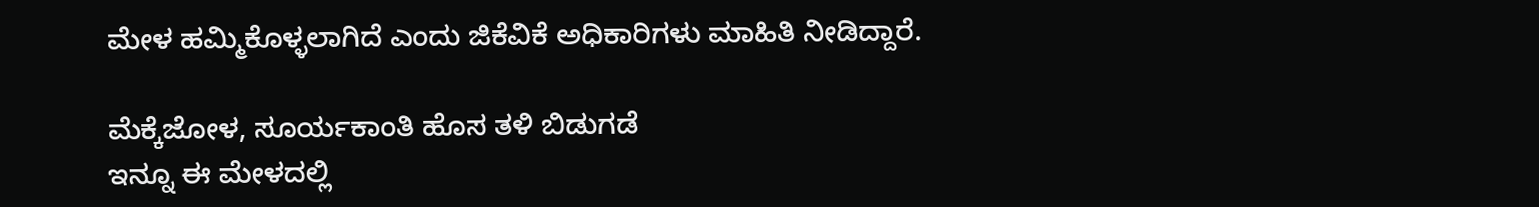ಮೇಳ ಹಮ್ಮಿಕೊಳ್ಳಲಾಗಿದೆ ಎಂದು ಜಿಕೆವಿಕೆ ಅಧಿಕಾರಿಗಳು ಮಾಹಿತಿ ನೀಡಿದ್ದಾರೆ.

ಮೆಕ್ಕೆಜೋಳ, ಸೂರ್ಯಕಾಂತಿ ಹೊಸ ತಳಿ ಬಿಡುಗಡೆ
ಇನ್ನೂ ಈ ಮೇಳದಲ್ಲಿ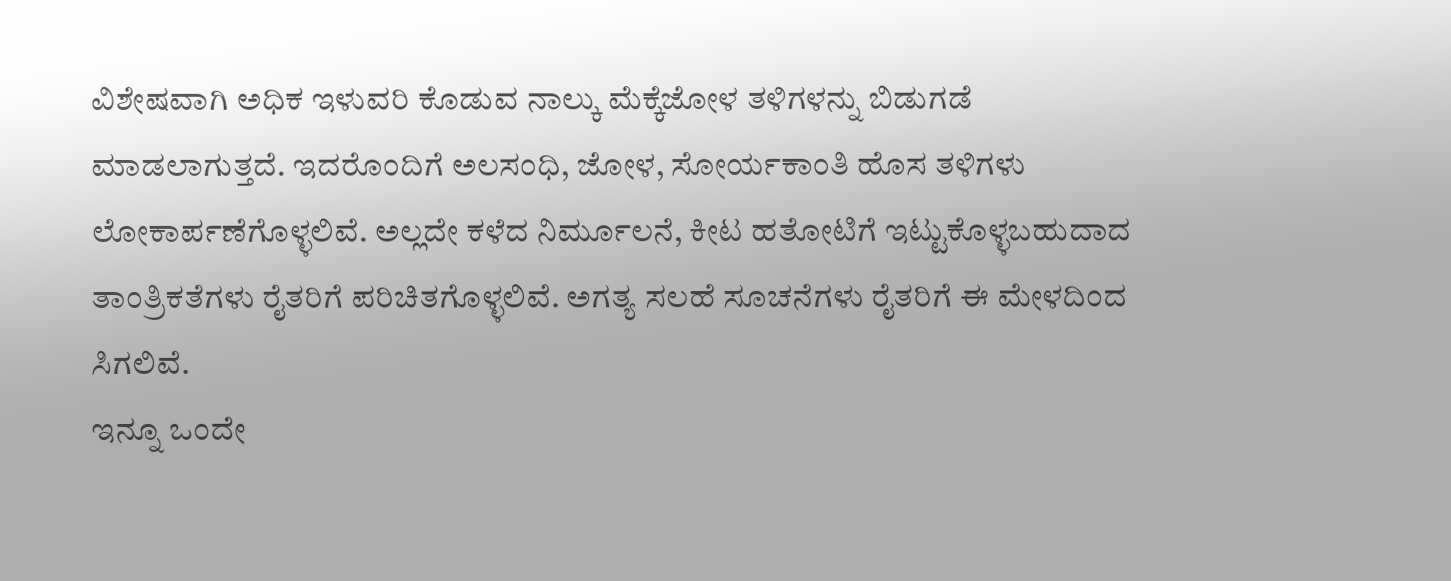ವಿಶೇಷವಾಗಿ ಅಧಿಕ ಇಳುವರಿ ಕೊಡುವ ನಾಲ್ಕು ಮೆಕ್ಕೆಜೋಳ ತಳಿಗಳನ್ನು ಬಿಡುಗಡೆ ಮಾಡಲಾಗುತ್ತದೆ. ಇದರೊಂದಿಗೆ ಅಲಸಂಧಿ, ಜೋಳ, ಸೋರ್ಯಕಾಂತಿ ಹೊಸ ತಳಿಗಳು ಲೋಕಾರ್ಪಣೆಗೊಳ್ಳಲಿವೆ. ಅಲ್ಲದೇ ಕಳೆದ ನಿರ್ಮೂಲನೆ, ಕೀಟ ಹತೋಟಿಗೆ ಇಟ್ಟುಕೊಳ್ಳಬಹುದಾದ ತಾಂತ್ರಿಕತೆಗಳು ರೈತರಿಗೆ ಪರಿಚಿತಗೊಳ್ಳಲಿವೆ. ಅಗತ್ಯ ಸಲಹೆ ಸೂಚನೆಗಳು ರೈತರಿಗೆ ಈ ಮೇಳದಿಂದ ಸಿಗಲಿವೆ.
ಇನ್ನೂ ಒಂದೇ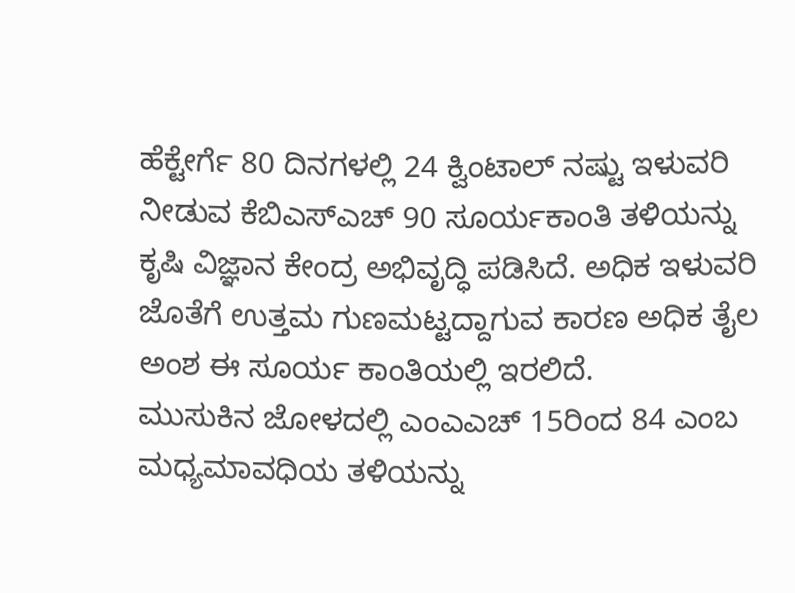ಹೆಕ್ಟೇರ್ಗೆ 80 ದಿನಗಳಲ್ಲಿ 24 ಕ್ವಿಂಟಾಲ್ ನಷ್ಟು ಇಳುವರಿ ನೀಡುವ ಕೆಬಿಎಸ್ಎಚ್ 90 ಸೂರ್ಯಕಾಂತಿ ತಳಿಯನ್ನು ಕೃಷಿ ವಿಜ್ಞಾನ ಕೇಂದ್ರ ಅಭಿವೃದ್ಧಿ ಪಡಿಸಿದೆ. ಅಧಿಕ ಇಳುವರಿ ಜೊತೆಗೆ ಉತ್ತಮ ಗುಣಮಟ್ಟದ್ದಾಗುವ ಕಾರಣ ಅಧಿಕ ತೈಲ ಅಂಶ ಈ ಸೂರ್ಯ ಕಾಂತಿಯಲ್ಲಿ ಇರಲಿದೆ.
ಮುಸುಕಿನ ಜೋಳದಲ್ಲಿ ಎಂಎಎಚ್ 15ರಿಂದ 84 ಎಂಬ ಮಧ್ಯಮಾವಧಿಯ ತಳಿಯನ್ನು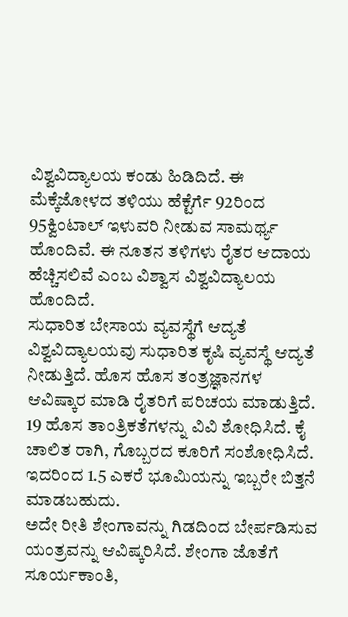ವಿಶ್ವವಿದ್ಯಾಲಯ ಕಂಡು ಹಿಡಿದಿದೆ. ಈ ಮೆಕ್ಕೆಜೋಳದ ತಳಿಯು ಹೆಕ್ಟೆರ್ಗೆ 92ರಿಂದ 95ಕ್ವಿಂಟಾಲ್ ಇಳುವರಿ ನೀಡುವ ಸಾಮರ್ಥ್ಯ ಹೊಂದಿವೆ. ಈ ನೂತನ ತಳಿಗಳು ರೈತರ ಆದಾಯ ಹೆಚ್ಚಿಸಲಿವೆ ಎಂಬ ವಿಶ್ವಾಸ ವಿಶ್ವವಿದ್ಯಾಲಯ ಹೊಂದಿದೆ.
ಸುಧಾರಿತ ಬೇಸಾಯ ವ್ಯವಸ್ಥೆಗೆ ಆದ್ಯತೆ
ವಿಶ್ವವಿದ್ಯಾಲಯವು ಸುಧಾರಿತ ಕೃಷಿ ವ್ಯವಸ್ಥೆ ಆದ್ಯತೆ ನೀಡುತ್ತಿದೆ. ಹೊಸ ಹೊಸ ತಂತ್ರಜ್ಞಾನಗಳ ಆವಿಷ್ಕಾರ ಮಾಡಿ ರೈತರಿಗೆ ಪರಿಚಯ ಮಾಡುತ್ತಿದೆ. 19 ಹೊಸ ತಾಂತ್ರಿಕತೆಗಳನ್ನು ವಿವಿ ಶೋಧಿಸಿದೆ. ಕೈ ಚಾಲಿತ ರಾಗಿ, ಗೊಬ್ಬರದ ಕೂರಿಗೆ ಸಂಶೋಧಿಸಿದೆ. ಇದರಿಂದ 1.5 ಎಕರೆ ಭೂಮಿಯನ್ನು ಇಬ್ಬರೇ ಬಿತ್ತನೆ ಮಾಡಬಹುದು.
ಅದೇ ರೀತಿ ಶೇಂಗಾವನ್ನು ಗಿಡದಿಂದ ಬೇರ್ಪಡಿಸುವ ಯಂತ್ರವನ್ನು ಆವಿಷ್ಕರಿಸಿದೆ. ಶೇಂಗಾ ಜೊತೆಗೆ ಸೂರ್ಯಕಾಂತಿ,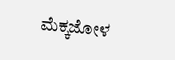ಮೆಕ್ಕಜೋಳ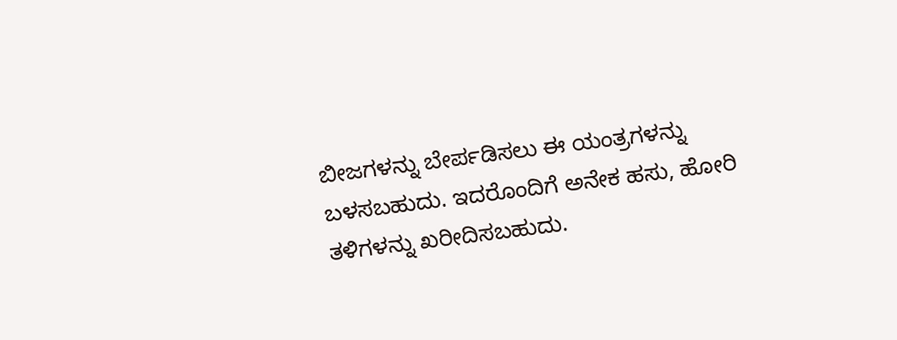ಬೀಜಗಳನ್ನು ಬೇರ್ಪಡಿಸಲು ಈ ಯಂತ್ರಗಳನ್ನು ಬಳಸಬಹುದು. ಇದರೊಂದಿಗೆ ಅನೇಕ ಹಸು, ಹೋರಿ ತಳಿಗಳನ್ನು ಖರೀದಿಸಬಹುದು.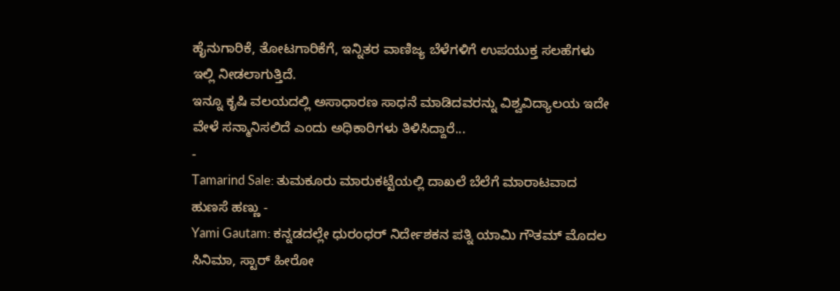ಹೈನುಗಾರಿಕೆ, ತೋಟಗಾರಿಕೆಗೆ, ಇನ್ನಿತರ ವಾಣಿಜ್ಯ ಬೆಳೆಗಳಿಗೆ ಉಪಯುಕ್ತ ಸಲಹೆಗಳು ಇಲ್ಲಿ ನೀಡಲಾಗುತ್ತಿದೆ.
ಇನ್ನೂ ಕೃಷಿ ವಲಯದಲ್ಲಿ ಅಸಾಧಾರಣ ಸಾಧನೆ ಮಾಡಿದವರನ್ನು ವಿಶ್ವವಿದ್ಯಾಲಯ ಇದೇ ವೇಳೆ ಸನ್ಮಾನಿಸಲಿದೆ ಎಂದು ಅಧಿಕಾರಿಗಳು ತಿಳಿಸಿದ್ದಾರೆ...
-
Tamarind Sale: ತುಮಕೂರು ಮಾರುಕಟ್ಟೆಯಲ್ಲಿ ದಾಖಲೆ ಬೆಲೆಗೆ ಮಾರಾಟವಾದ ಹುಣಸೆ ಹಣ್ಣು -
Yami Gautam: ಕನ್ನಡದಲ್ಲೇ ಧುರಂಧರ್ ನಿರ್ದೇಶಕನ ಪತ್ನಿ ಯಾಮಿ ಗೌತಮ್ ಮೊದಲ ಸಿನಿಮಾ, ಸ್ಟಾರ್ ಹೀರೋ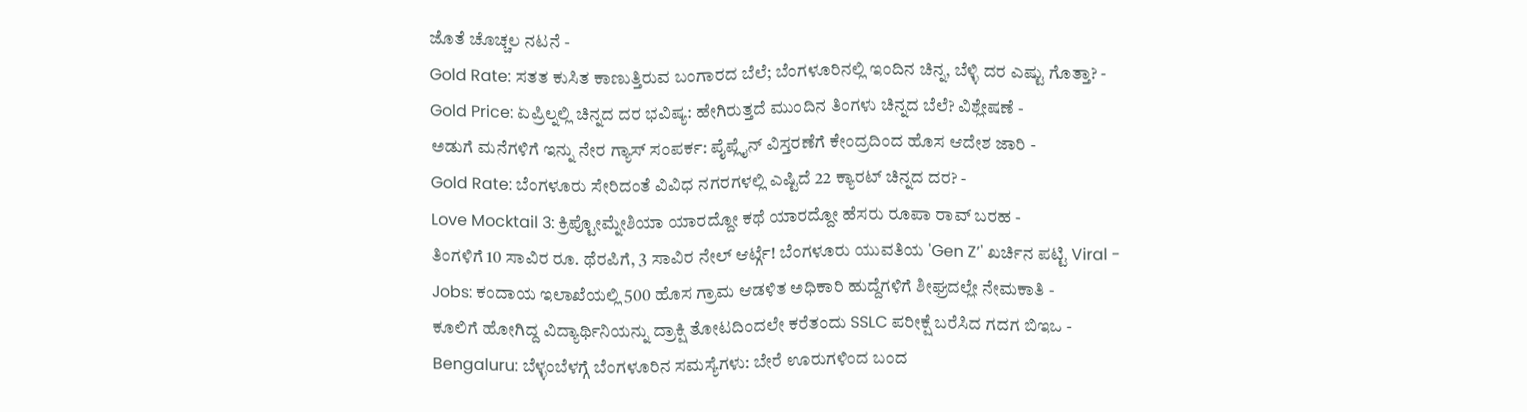ಜೊತೆ ಚೊಚ್ಚಲ ನಟನೆ -
Gold Rate: ಸತತ ಕುಸಿತ ಕಾಣುತ್ತಿರುವ ಬಂಗಾರದ ಬೆಲೆ; ಬೆಂಗಳೂರಿನಲ್ಲಿ ಇಂದಿನ ಚಿನ್ನ, ಬೆಳ್ಳಿ ದರ ಎಷ್ಟು ಗೊತ್ತಾ? -
Gold Price: ಏಪ್ರಿಲ್ನಲ್ಲಿ ಚಿನ್ನದ ದರ ಭವಿಷ್ಯ: ಹೇಗಿರುತ್ತದೆ ಮುಂದಿನ ತಿಂಗಳು ಚಿನ್ನದ ಬೆಲೆ? ವಿಶ್ಲೇಷಣೆ -
ಅಡುಗೆ ಮನೆಗಳಿಗೆ ಇನ್ನು ನೇರ ಗ್ಯಾಸ್ ಸಂಪರ್ಕ: ಪೈಪ್ಲೈನ್ ವಿಸ್ತರಣೆಗೆ ಕೇಂದ್ರದಿಂದ ಹೊಸ ಆದೇಶ ಜಾರಿ -
Gold Rate: ಬೆಂಗಳೂರು ಸೇರಿದಂತೆ ವಿವಿಧ ನಗರಗಳಲ್ಲಿ ಎಷ್ಟಿದೆ 22 ಕ್ಯಾರಟ್ ಚಿನ್ನದ ದರ? -
Love Mocktail 3: ಕ್ರಿಪ್ಟೋಮ್ನೇಶಿಯಾ ಯಾರದ್ದೋ ಕಥೆ ಯಾರದ್ದೋ ಹೆಸರು ರೂಪಾ ರಾವ್ ಬರಹ -
ತಿಂಗಳಿಗೆ 10 ಸಾವಿರ ರೂ. ಥೆರಪಿಗೆ, 3 ಸಾವಿರ ನೇಲ್ ಆರ್ಟ್ಗೆ! ಬೆಂಗಳೂರು ಯುವತಿಯ 'Gen Z’' ಖರ್ಚಿನ ಪಟ್ಟಿ Viral -
Jobs: ಕಂದಾಯ ಇಲಾಖೆಯಲ್ಲಿ 500 ಹೊಸ ಗ್ರಾಮ ಆಡಳಿತ ಅಧಿಕಾರಿ ಹುದ್ದೆಗಳಿಗೆ ಶೀಘ್ರದಲ್ಲೇ ನೇಮಕಾತಿ -
ಕೂಲಿಗೆ ಹೋಗಿದ್ದ ವಿದ್ಯಾರ್ಥಿನಿಯನ್ನು ದ್ರಾಕ್ಷಿ ತೋಟದಿಂದಲೇ ಕರೆತಂದು SSLC ಪರೀಕ್ಷೆ ಬರೆಸಿದ ಗದಗ ಬಿಇಒ -
Bengaluru: ಬೆಳ್ಳಂಬೆಳಗ್ಗೆ ಬೆಂಗಳೂರಿನ ಸಮಸ್ಯೆಗಳು: ಬೇರೆ ಊರುಗಳಿಂದ ಬಂದ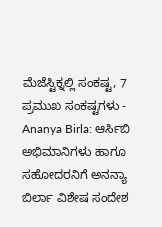ಮೆಜೆಸ್ಟಿಕ್ನಲ್ಲಿ ಸಂಕಷ್ಟ, 7 ಪ್ರಮುಖ ಸಂಕಷ್ಟಗಳು -
Ananya Birla: ಆರ್ಸಿಬಿ ಅಭಿಮಾನಿಗಳು ಹಾಗೂ ಸಹೋದರನಿಗೆ ಅನನ್ಯಾ ಬಿರ್ಲಾ ವಿಶೇಷ ಸಂದೇಶ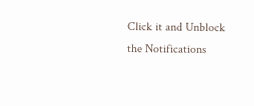Click it and Unblock the Notifications